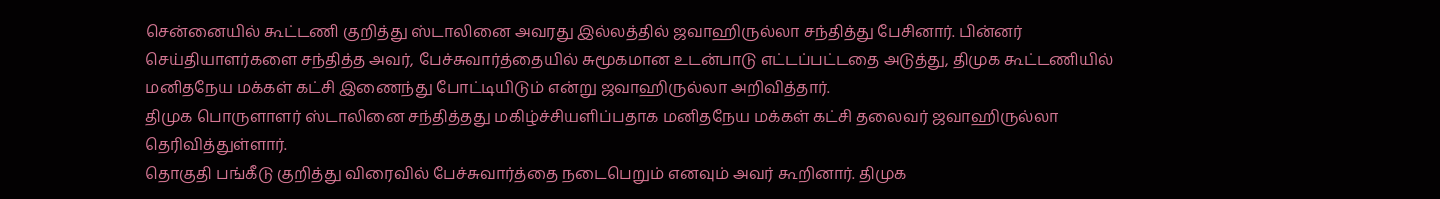சென்னையில் கூட்டணி குறித்து ஸ்டாலினை அவரது இல்லத்தில் ஜவாஹிருல்லா சந்தித்து பேசினார். பின்னர் செய்தியாளர்களை சந்தித்த அவர், பேச்சுவார்த்தையில் சுமூகமான உடன்பாடு எட்டப்பட்டதை அடுத்து, திமுக கூட்டணியில் மனிதநேய மக்கள் கட்சி இணைந்து போட்டியிடும் என்று ஜவாஹிருல்லா அறிவித்தார்.
திமுக பொருளாளர் ஸ்டாலினை சந்தித்தது மகிழ்ச்சியளிப்பதாக மனிதநேய மக்கள் கட்சி தலைவர் ஜவாஹிருல்லா தெரிவித்துள்ளார்.
தொகுதி பங்கீடு குறித்து விரைவில் பேச்சுவார்த்தை நடைபெறும் எனவும் அவர் கூறினார். திமுக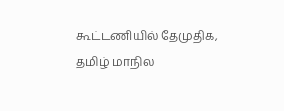கூட்டணியில் தேமுதிக, தமிழ் மாநில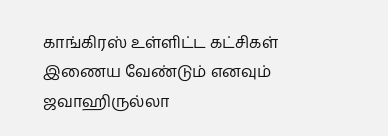காங்கிரஸ் உள்ளிட்ட கட்சிகள் இணைய வேண்டும் எனவும் ஜவாஹிருல்லா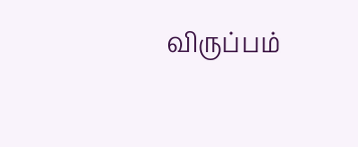விருப்பம்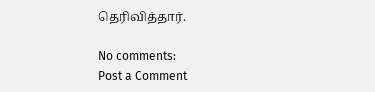தெரிவித்தார்.

No comments:
Post a Comment